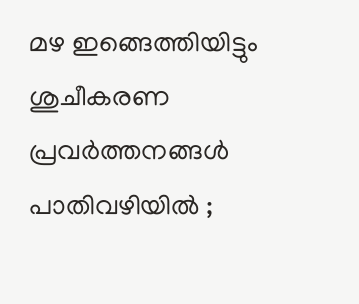മഴ ഇങ്ങെത്തിയിട്ടും ശുചീകരണ പ്രവര്‍ത്തനങ്ങള്‍ പാതിവഴിയിൽ ;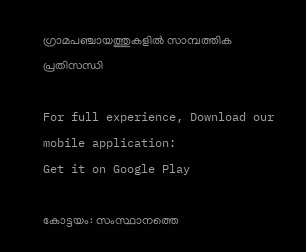ഗ്രാമപഞ്ചായത്തുകളില്‍ സാമ്പത്തിക പ്രതിസന്ധി

For full experience, Download our mobile application:
Get it on Google Play

കോട്ടയം: സംസ്ഥാനത്തെ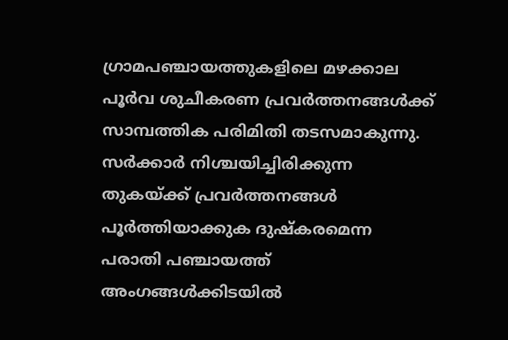ഗ്രാമപഞ്ചായത്തുകളിലെ മഴക്കാല പൂര്‍വ ശുചീകരണ പ്രവര്‍ത്തനങ്ങള്‍ക്ക് സാമ്പത്തിക പരിമിതി തടസമാകുന്നു. സര്‍ക്കാര്‍ നിശ്ചയിച്ചിരിക്കുന്ന തുകയ്ക്ക് പ്രവര്‍ത്തനങ്ങള്‍ പൂര്‍ത്തിയാക്കുക ദുഷ്കരമെന്ന പരാതി പഞ്ചായത്ത് അംഗങ്ങള്‍ക്കിടയില്‍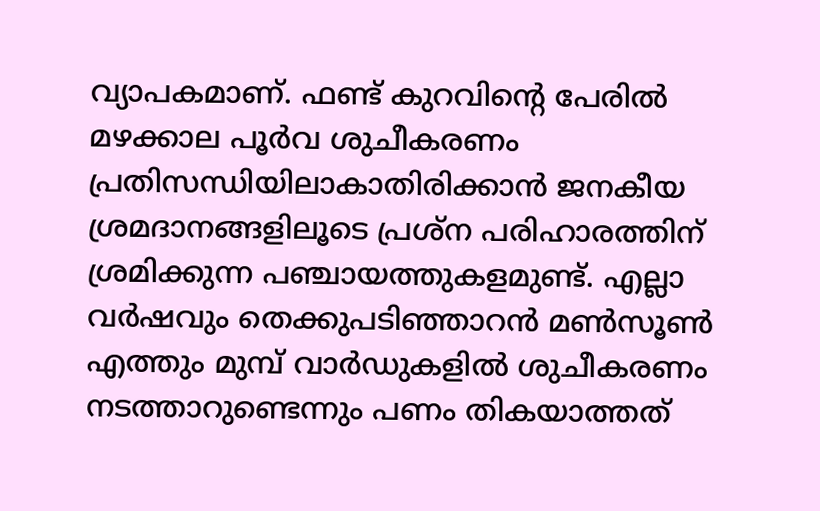വ്യാപകമാണ്. ഫണ്ട് കുറവിന്‍റെ പേരില്‍ മഴക്കാല പൂര്‍വ ശുചീകരണം പ്രതിസന്ധിയിലാകാതിരിക്കാൻ ജനകീയ ശ്രമദാനങ്ങളിലൂടെ പ്രശ്ന പരിഹാരത്തിന് ശ്രമിക്കുന്ന പഞ്ചായത്തുകളമുണ്ട്. എല്ലാ വര്‍ഷവും തെക്കുപടിഞ്ഞാറന്‍ മണ്‍സൂണ്‍ എത്തും മുമ്പ് വാര്‍ഡുകളില്‍ ശുചീകരണം നടത്താറുണ്ടെന്നും പണം തികയാത്തത്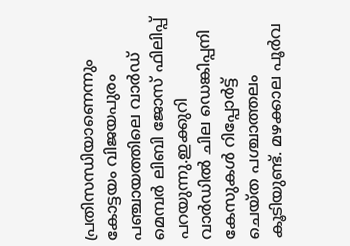പ്രതിസന്ധിയാണെന്നും കോട്ടയം വിജയപുരം പഞ്ചായത്തിലെ വാര്‍ഡ് മെമ്പര്‍ ലിബി ജോസ് ഫിലിപ്പ് പറയുന്നു.ഇക്കുറി വാര്‍ഡില്‍ ചില ഡെങ്കിപ്പനി കേസുകള്‍ റിപ്പോര്‍ട്ട് ചെയ്ത പശ്ചാത്തലം കൂടിയുണ്ട്. മഴക്കാല പൂര്‍വ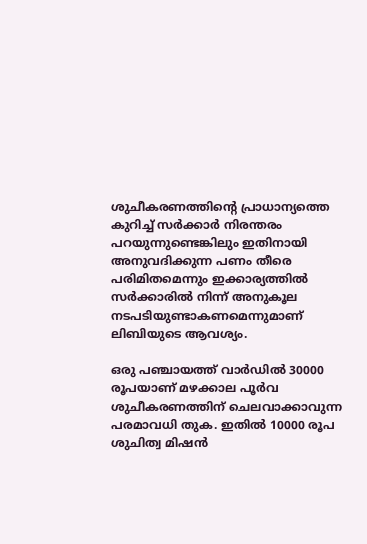ശുചീകരണത്തിന്‍റെ പ്രാധാന്യത്തെ കുറിച്ച് സര്‍ക്കാര്‍ നിരന്തരം പറയുന്നുണ്ടെങ്കിലും ഇതിനായി അനുവദിക്കുന്ന പണം തീരെ പരിമിതമെന്നും ഇക്കാര്യത്തില്‍ സര്‍ക്കാരില്‍ നിന്ന് അനുകൂല നടപടിയുണ്ടാകണമെന്നുമാണ് ലിബിയുടെ ആവശ്യം.

ഒരു പഞ്ചായത്ത് വാര്‍ഡില്‍ 30000 രൂപയാണ് മഴക്കാല പൂര്‍വ ശുചീകരണത്തിന് ചെലവാക്കാവുന്ന പരമാവധി തുക. ഇതില്‍ 10000 രൂപ ശുചിത്വ മിഷന്‍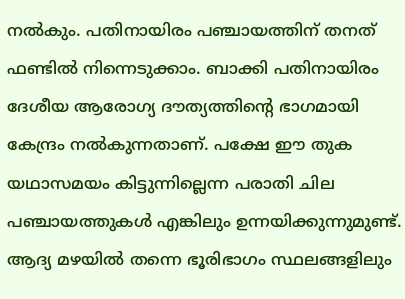നല്‍കും. പതിനായിരം പഞ്ചായത്തിന് തനത് ഫണ്ടില്‍ നിന്നെടുക്കാം. ബാക്കി പതിനായിരം ദേശീയ ആരോഗ്യ ദൗത്യത്തിന്‍റെ ഭാഗമായി കേന്ദ്രം നല്‍കുന്നതാണ്. പക്ഷേ ഈ തുക യഥാസമയം കിട്ടുന്നില്ലെന്ന പരാതി ചില പഞ്ചായത്തുകൾ എങ്കിലും ഉന്നയിക്കുന്നുമുണ്ട്. ആദ്യ മഴയില്‍ തന്നെ ഭൂരിഭാഗം സ്ഥലങ്ങളിലും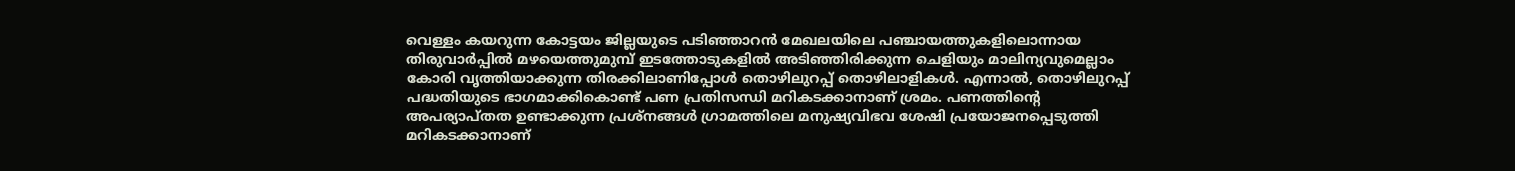വെള്ളം കയറുന്ന കോട്ടയം ജില്ലയുടെ പടിഞ്ഞാറന്‍ മേഖലയിലെ പഞ്ചായത്തുകളിലൊന്നായ തിരുവാര്‍പ്പില്‍ മഴയെത്തുമുമ്പ് ഇടത്തോടുകളില്‍ അടിഞ്ഞിരിക്കുന്ന ചെളിയും മാലിന്യവുമെല്ലാം കോരി വൃത്തിയാക്കുന്ന തിരക്കിലാണിപ്പോള്‍ തൊഴിലുറപ്പ് തൊഴിലാളികള്‍. എന്നാല്‍, തൊഴിലുറപ്പ് പദ്ധതിയുടെ ഭാഗമാക്കികൊണ്ട് പണ പ്രതിസന്ധി മറികടക്കാനാണ് ശ്രമം. പണത്തിന്‍റെ അപര്യാപ്തത ഉണ്ടാക്കുന്ന പ്രശ്നങ്ങൾ ഗ്രാമത്തിലെ മനുഷ്യവിഭവ ശേഷി പ്രയോജനപ്പെടുത്തി മറികടക്കാനാണ്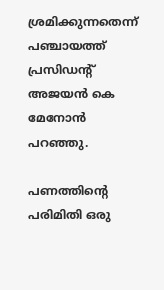ശ്രമിക്കുന്നതെന്ന് പഞ്ചായത്ത് പ്രസിഡന്‍റ് അജയന്‍ കെ മേനോന്‍ പറഞ്ഞു.

പണത്തിന്‍റെ പരിമിതി ഒരു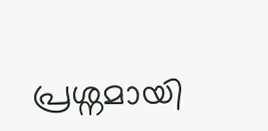പ്രശ്നമായി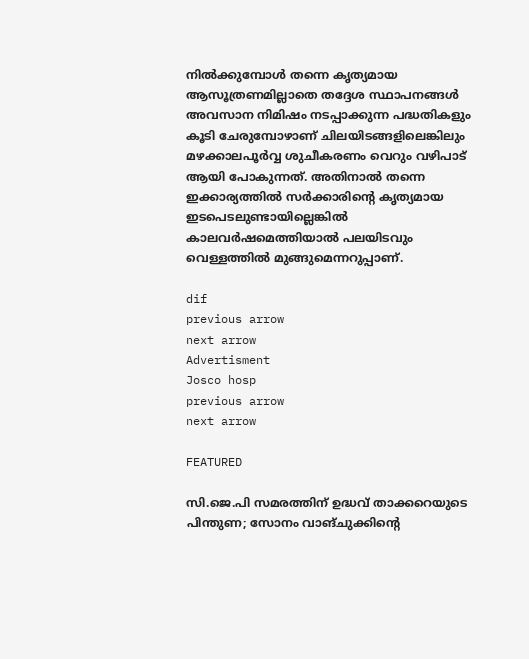നിൽക്കുമ്പോൾ തന്നെ കൃത്യമായ ആസൂത്രണമില്ലാതെ തദ്ദേശ സ്ഥാപനങ്ങൾ അവസാന നിമിഷം നടപ്പാക്കുന്ന പദ്ധതികളും കൂടി ചേരുമ്പോഴാണ് ചിലയിടങ്ങളിലെങ്കിലും മഴക്കാലപൂർവ്വ ശുചീകരണം വെറും വഴിപാട് ആയി പോകുന്നത്. അതിനാല്‍ തന്നെ ഇക്കാര്യത്തില്‍ സര്‍ക്കാരിന്‍റെ കൃത്യമായ ഇടപെടലുണ്ടായില്ലെങ്കില്‍ കാലവര്‍ഷമെത്തിയാല്‍ പലയിടവും വെള്ളത്തില്‍ മുങ്ങുമെന്നറുപ്പാണ്.

dif
previous arrow
next arrow
Advertisment
Josco hosp
previous arrow
next arrow

FEATURED

സി.ജെ.പി സമരത്തിന് ഉദ്ധവ് താക്കറെയുടെ പിന്തുണ; സോനം വാങ്ചുക്കിന്റെ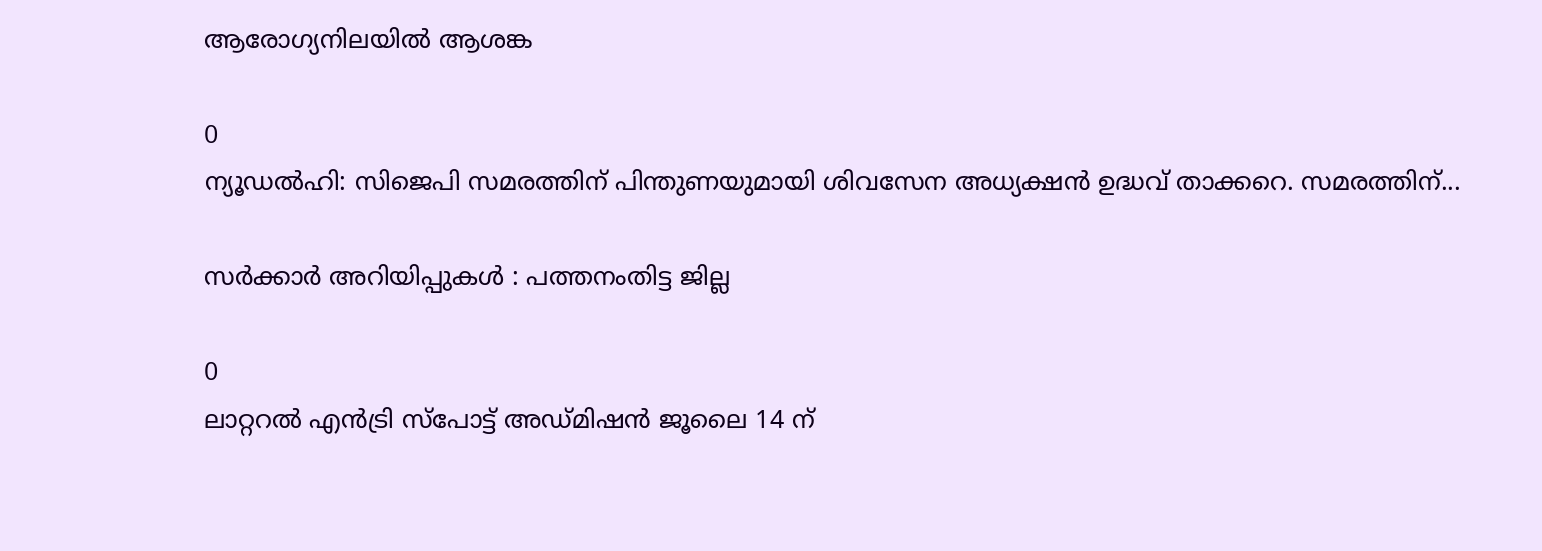ആരോഗ്യനിലയിൽ ആശങ്ക

0
ന്യൂഡല്‍ഹി: സിജെപി സമരത്തിന് പിന്തുണയുമായി ശിവസേന അധ്യക്ഷന്‍ ഉദ്ധവ് താക്കറെ. സമരത്തിന്...

സര്‍ക്കാര്‍ അറിയിപ്പുകള്‍ : പത്തനംതിട്ട ജില്ല

0
ലാറ്ററല്‍ എന്‍ട്രി സ്പോട്ട് അഡ്മിഷന്‍ ജൂലൈ 14 ന്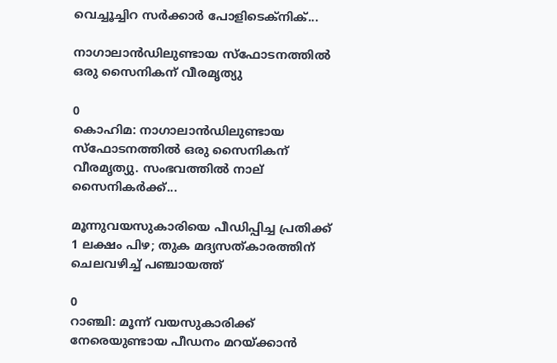വെച്ചൂച്ചിറ സര്‍ക്കാര്‍ പോളിടെക്‌നിക്...

നാഗാലാൻഡിലുണ്ടായ സ്ഫോടനത്തിൽ ഒരു സൈനികന് വീരമൃത്യു

0
കൊഹിമ: നാഗാലാൻഡിലുണ്ടായ സ്ഫോടനത്തിൽ ഒരു സൈനികന് വീരമൃത്യു. സംഭവത്തിൽ നാല് സൈനിക‍ർക്ക്...

മൂന്നുവയസുകാരിയെ പീഡിപ്പിച്ച പ്രതിക്ക് 1 ലക്ഷം പിഴ; തുക മദ്യസത്കാരത്തിന് ചെലവഴിച്ച് പഞ്ചായത്ത്

0
റാഞ്ചി: മൂന്ന് വയസുകാരിക്ക് നേരെയുണ്ടായ പീഡനം മറയ്ക്കാന്‍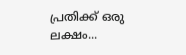പ്രതിക്ക് ഒരു ലക്ഷം...